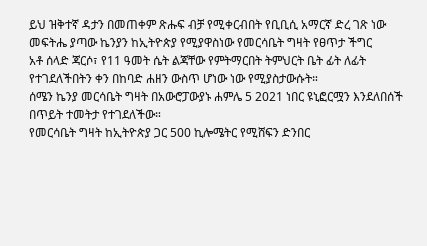ይህ ዝቅተኛ ዳታን በመጠቀም ጽሑፍ ብቻ የሚቀርብበት የቢቢሲ አማርኛ ድረ ገጽ ነው
መፍትሔ ያጣው ኬንያን ከኢትዮጵያ የሚያዋስነው የመርሳቤት ግዛት የፀጥታ ችግር
አቶ ሰላድ ጃርሶ፣ የ11 ዓመት ሴት ልጃቸው የምትማርበት ትምህርት ቤት ፊት ለፊት የተገደለችበትን ቀን በከባድ ሐዘን ውስጥ ሆነው ነው የሚያስታውሱት።
ሰሜን ኬንያ መርሳቤት ግዛት በአውሮፓውያኑ ሐምሌ 5 2021 ነበር ዩኒፎርሟን እንደለበሰች በጥይት ተመትታ የተገደለችው።
የመርሳቤት ግዛት ከኢትዮጵያ ጋር 500 ኪሎሜትር የሚሸፍን ድንበር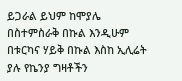ይጋራል ይህም ከሞያሌ በስተምስራቅ በኩል እንዲሁም በቱርካና ሃይቅ በኩል እስከ ኢሊሬት ያሉ የኬንያ ግዛቶችን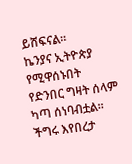ይሸፍናል።
ኬንያና ኢትዮጵያ የሚዋሰኑበት የድንበር ግዛት ሰላም ካጣ ሰነባብቷል። ችግሩ እየበረታ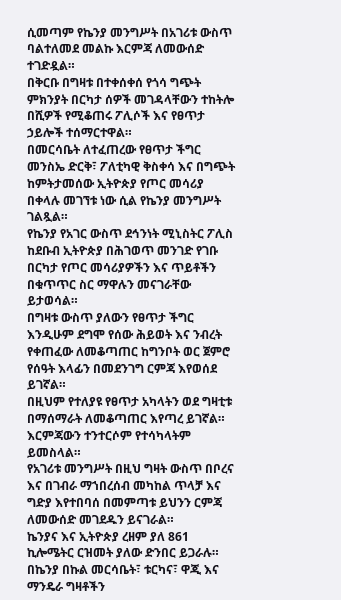ሲመጣም የኬንያ መንግሥት በአገሪቱ ውስጥ ባልተለመደ መልኩ እርምጃ ለመውሰድ ተገድዷል።
በቅርቡ በግዛቱ በተቀሰቀሰ የጎሳ ግጭት ምክንያት በርካታ ሰዎች መገዳላቸውን ተከትሎ በሺዎች የሚቆጠሩ ፖሊሶች እና የፀጥታ ኃይሎች ተሰማርተዋል።
በመርሳቤት ለተፈጠረው የፀጥታ ችግር መንስኤ ድርቅ፣ ፖለቲካዊ ቅስቀሳ እና በግጭት ከምትታመሰው ኢትዮጵያ የጦር መሳሪያ በቀላሉ መገኘቱ ነው ሲል የኬንያ መንግሥት ገልጿል።
የኬንያ የአገር ውስጥ ደኅንነት ሚኒስትር ፖሊስ ከደቡብ ኢትዮጵያ በሕገወጥ መንገድ የገቡ በርካታ የጦር መሳሪያዎችን እና ጥይቶችን በቁጥጥር ስር ማዋሉን መናገራቸው ይታወሳል።
በግዛቱ ውስጥ ያለውን የፀጥታ ችግር እንዲሁም ደግሞ የሰው ሕይወት እና ንብረት የቀጠፈው ለመቆጣጠር ከግንቦት ወር ጀምሮ የሰዓት እላፊን በመደንገግ ርምጃ እየወሰደ ይገኛል።
በዚህም የተለያዩ የፀጥታ አካላትን ወደ ግዛቲቱ በማሰማራት ለመቆጣጠር እየጣረ ይገኛል። እርምጃውን ተንተርሶም የተሳካላትም ይመስላል።
የአገሪቱ መንግሥት በዚህ ግዛት ውስጥ በቦረና እና በገብራ ማኀበረሰብ መካከል ጥላቻ እና ግድያ እየተበባሰ በመምጣቱ ይህንን ርምጃ ለመውሰድ መገደዱን ይናገራል።
ኬንያና እና ኢትዮጵያ ረዘም ያለ 861 ኪሎሜትር ርዝመት ያለው ድንበር ይጋራሉ። በኬንያ በኩል መርሳቤት፣ ቱርካና፣ ዋጂ እና ማንዴራ ግዛቶችን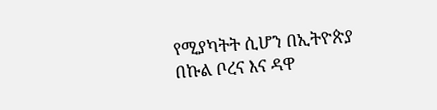የሚያካትት ሲሆን በኢትዮጵያ በኩል ቦረና እና ዳዋ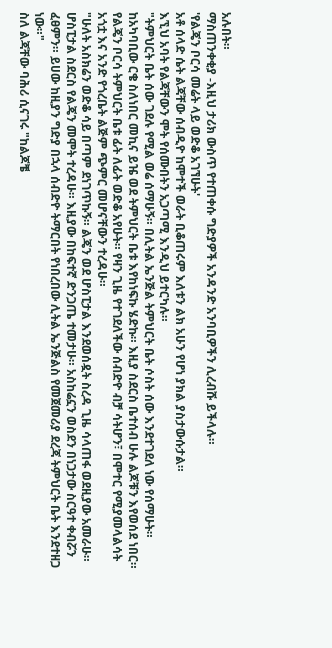አሉበት።
ማስጠንቀቂያ -እዚህ ታሪክ ውስጥ የተጠቀሱ ግድያዎች አንዳንድ አንባቢዎችን ሊረብሹ ይችላሉ።
'የልጄን ቦርሳ መሬት ላይ ወድቆ አገኘሁት'
አቶ ሰላድ ሴት ልጃቸው ሰብዲዮ ከሞተች ወራት ቢቆጠሩም እለቱን ልክ አሁን የሆነ ያክል ያስታውሱታል።
እኚህ አባት የልጃቸውን ሞት የሰሙበትን አጋጣሚ እንዲህ ይተርካሉ።
"ትምህርት ቤት ሰው ገደሉ የሚል ወሬ ሰማሁኝ። በሊትል ኤንጅል ትምህርት ቤት ሶስት ሰው እንደተገደለ ነው የሰማሁት። ከአካባቢው ርቄ ስለነበር መኪና ይዤ ወደ ትምህርት ቤቱ እየከነፍኩ ሄድኩ። እዚያ ስደርስ ቤተሰብ ሁሉ ልጆቹን እየወሰደ ነበር። የልጄን ቦርሳ ትምህርት ቤቱ ፊት ለፊት ወድቆ አየሁት። የዛን ጊዜ የተገደለችው ሰብድዮ ብቻ ሳትሆን፣ በሞተር የሚያመላልሳት አጎቷ እና አንድ የጎረቤት ልጅም ጭምር መሆናቸውን ተረዳሁ።
"ሁለት አስክሬን ወድቆ ሳይ በጣም ደነገጥኩኝ። ልጄን ወደ ሆስፒታል እንደወሰዷት ስረዳ ጊዜ ሳላጠፋ ወደዚያው አመራሁ። ሆስፒታል ስደርስ የልጄን መሞት ተረዳሁ። እዚያው በከፍተኛ ድንጋጤ ተመታሁ። አስከሬኗን ወስደን በነጋታው ስርዓተ ቀብሯን ፈፀምን። ይሀው ከዚያን ግድያ በኋላ ሰብድዮ ትማርበት የነበረበው ሊትል ኤንጅልስ የመጀመሪያ ደረጃ ትምህርት ቤት እንደተዘጋ ነው።"
ስለ ልጃቸው ባሕሪ ሲናገሩ "ከልጆቼ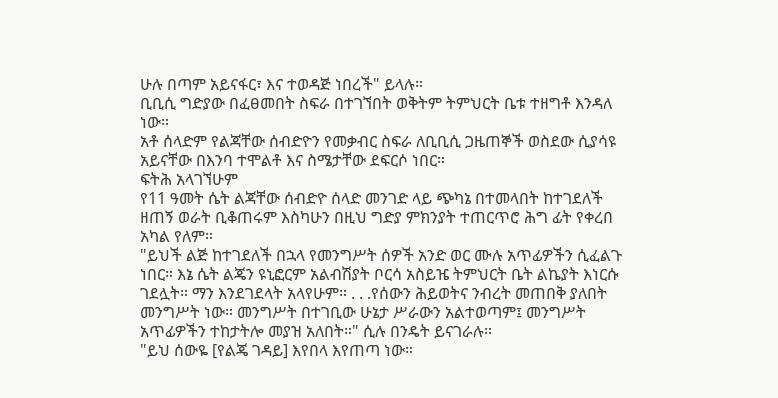ሁሉ በጣም አይናፋር፣ እና ተወዳጅ ነበረች" ይላሉ።
ቢቢሲ ግድያው በፈፀመበት ስፍራ በተገኘበት ወቅትም ትምህርት ቤቱ ተዘግቶ እንዳለ ነው።
አቶ ሰላድም የልጃቸው ሰብድዮን የመቃብር ስፍራ ለቢቢሲ ጋዜጠኞች ወስደው ሲያሳዩ አይናቸው በእንባ ተሞልቶ እና ስሜታቸው ደፍርሶ ነበር።
ፍትሕ አላገኘሁም
የ11 ዓመት ሴት ልጃቸው ሰብድዮ ሰላድ መንገድ ላይ ጭካኔ በተመላበት ከተገደለች ዘጠኝ ወራት ቢቆጠሩም እስካሁን በዚህ ግድያ ምክንያት ተጠርጥሮ ሕግ ፊት የቀረበ አካል የለም።
"ይህች ልጅ ከተገደለች በኋላ የመንግሥት ሰዎች አንድ ወር ሙሉ አጥፊዎችን ሲፈልጉ ነበር። እኔ ሴት ልጄን ዩኒፎርም አልብሽያት ቦርሳ አስይዤ ትምህርት ቤት ልኬያት እነርሱ ገደሏት። ማን እንደገደላት አላየሁም። . . .የሰውን ሕይወትና ንብረት መጠበቅ ያለበት መንግሥት ነው። መንግሥት በተገቢው ሁኔታ ሥራውን አልተወጣም፤ መንግሥት አጥፊዎችን ተከታትሎ መያዝ አለበት።" ሲሉ በንዴት ይናገራሉ።
"ይህ ሰውዬ [የልጄ ገዳይ] እየበላ እየጠጣ ነው።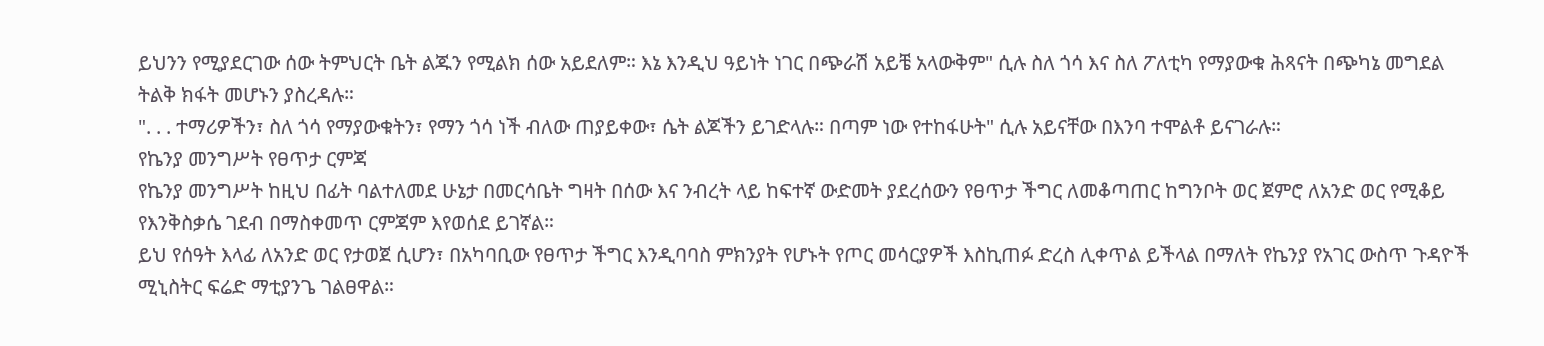ይህንን የሚያደርገው ሰው ትምህርት ቤት ልጁን የሚልክ ሰው አይደለም። እኔ እንዲህ ዓይነት ነገር በጭራሽ አይቼ አላውቅም" ሲሉ ስለ ጎሳ እና ስለ ፖለቲካ የማያውቁ ሕጻናት በጭካኔ መግደል ትልቅ ክፋት መሆኑን ያስረዳሉ።
". . . ተማሪዎችን፣ ስለ ጎሳ የማያውቁትን፣ የማን ጎሳ ነች ብለው ጠያይቀው፣ ሴት ልጆችን ይገድላሉ። በጣም ነው የተከፋሁት" ሲሉ አይናቸው በእንባ ተሞልቶ ይናገራሉ።
የኬንያ መንግሥት የፀጥታ ርምጃ
የኬንያ መንግሥት ከዚህ በፊት ባልተለመደ ሁኔታ በመርሳቤት ግዛት በሰው እና ንብረት ላይ ከፍተኛ ውድመት ያደረሰውን የፀጥታ ችግር ለመቆጣጠር ከግንቦት ወር ጀምሮ ለአንድ ወር የሚቆይ የእንቅስቃሴ ገደብ በማስቀመጥ ርምጃም እየወሰደ ይገኛል።
ይህ የሰዓት እላፊ ለአንድ ወር የታወጀ ሲሆን፣ በአካባቢው የፀጥታ ችግር እንዲባባስ ምክንያት የሆኑት የጦር መሳርያዎች እስኪጠፉ ድረስ ሊቀጥል ይችላል በማለት የኬንያ የአገር ውስጥ ጉዳዮች ሚኒስትር ፍሬድ ማቲያንጌ ገልፀዋል።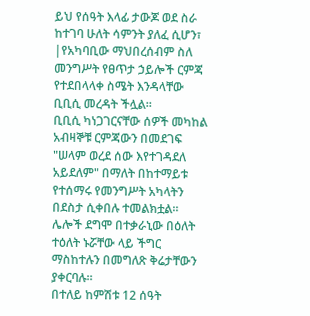ይህ የሰዓት እላፊ ታውጆ ወደ ስራ ከተገባ ሁለት ሳምንት ያለፈ ሲሆን፣ |የአካባቢው ማህበረሰብም ስለ መንግሥት የፀጥታ ኃይሎች ርምጃ የተደበላላቀ ስሜት እንዳላቸው ቢቢሲ መረዳት ችሏል።
ቢቢሲ ካነጋገርናቸው ሰዎች መካከል አብዛኞቹ ርምጃውን በመደገፍ "ሠላም ወረደ ሰው እየተገዳደለ አይደለም" በማለት በከተማይቱ የተሰማሩ የመንግሥት አካላትን በደስታ ሲቀበሉ ተመልክቷል።
ሌሎች ደግሞ በተቃራኒው በዕለት ተዕለት ኑሯቸው ላይ ችግር ማስከተሉን በመግለጽ ቅሬታቸውን ያቀርባሉ።
በተለይ ከምሽቱ 12 ሰዓት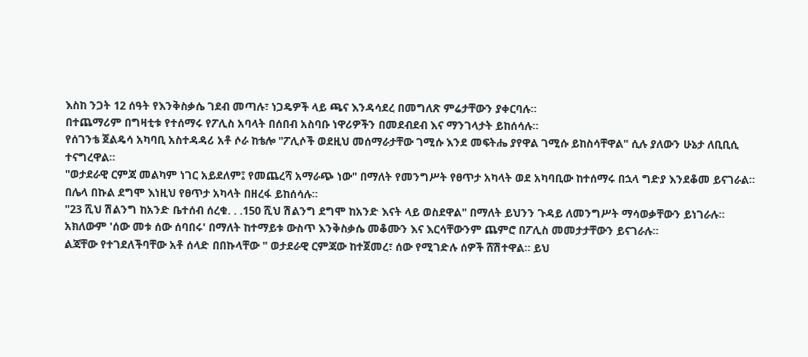እስከ ንጋት 12 ሰዓት የእንቅስቃሴ ገደብ መጣሉ፣ ነጋዴዎች ላይ ጫና እንዳሳደረ በመግለጽ ምሬታቸውን ያቀርባሉ።
በተጨማሪም በግዛቲቱ የተሰማሩ የፖሊስ አባላት በሰበብ አስባቡ ነዋሪዎችን በመደብደብ እና ማንገላታት ይከሰሳሉ።
የሰገንቴ ጀልዴሳ አካባቢ አስተዳዳሪ አቶ ሶራ ከቴሎ "ፖሊሶች ወደዚህ መሰማራታቸው ገሚሱ እንደ መፍትሔ ያየዋል ገሚሱ ይከስሳቸዋል" ሲሉ ያለውን ሁኔታ ለቢቢሲ ተናግረዋል።
"ወታደራዊ ርምጃ መልካም ነገር አይደለም፤ የመጨረሻ አማራጭ ነው" በማለት የመንግሥት የፀጥታ አካላት ወደ አካባቢው ከተሰማሩ በኋላ ግድያ እንደቆመ ይናገራል።
በሌላ በኩል ደግሞ እነዚህ የፀጥታ አካላት በዘረፋ ይከሰሳሉ።
"23 ሺህ ሽልንግ ከአንድ ቤተሰብ ሰረቁ. . .150 ሺህ ሽልንግ ደግሞ ከአንድ እናት ላይ ወስደዋል" በማለት ይህንን ጉዳይ ለመንግሥት ማሳወቃቸውን ይነገራሉ።
አክለውም 'ሰው መቱ ሰው ሰባበሩ' በማለት ከተማይቱ ውስጥ እንቅስቃሴ መቆሙን እና እርሳቸውንም ጨምሮ በፖሊስ መመታታቸውን ይናገራሉ።
ልጃቸው የተገደለችባቸው አቶ ሰላድ በበኩላቸው " ወታደራዊ ርምጃው ከተጀመረ፣ ሰው የሚገድሉ ሰዎች ሸሽተዋል። ይህ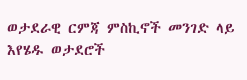ወታደራዊ ርምጃ ምስኪኖች መንገድ ላይ እየሄዱ ወታደሮች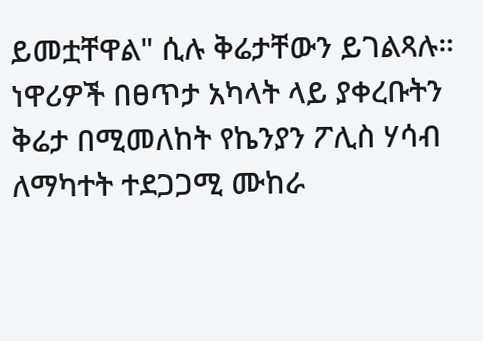ይመቷቸዋል" ሲሉ ቅሬታቸውን ይገልጻሉ።
ነዋሪዎች በፀጥታ አካላት ላይ ያቀረቡትን ቅሬታ በሚመለከት የኬንያን ፖሊስ ሃሳብ ለማካተት ተደጋጋሚ ሙከራ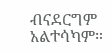ብናደርግም አልተሳካም።